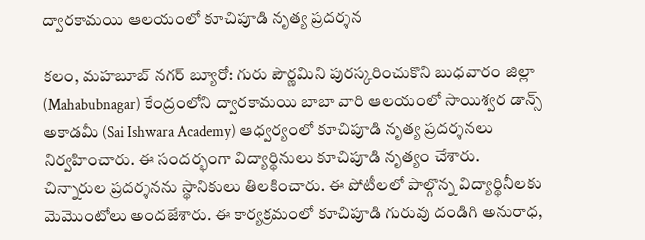ద్వారకామయి ఆలయంలో కూచిపూడి నృత్య ప్రదర్శన

కలం, మహబూబ్ నగర్ బ్యూరో: గురు పౌర్ణమిని పురస్కరించుకొని బుధవారం జిల్లా (Mahabubnagar) కేంద్రంలోని ద్వారకామయి బాబా వారి ఆలయంలో సాయిశ్వర డాన్స్ అకాడమీ (Sai Ishwara Academy) ఆధ్వర్యంలో కూచిపూడి నృత్య ప్రదర్శనలు నిర్వహించారు. ఈ సందర్భంగా విద్యార్థినులు కూచిపూడి నృత్యం చేశారు. చిన్నారుల ప్రదర్శనను స్థానికులు తిలకించారు. ఈ పోటీలలో పాల్గొన్న విద్యార్థినీలకు మెమొంటోలు అందజేశారు. ఈ కార్యక్రమంలో కూచిపూడి గురువు దండిగి అనురాధ,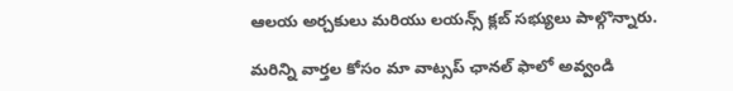ఆలయ అర్చకులు మరియు లయన్స్ క్లబ్ సభ్యులు పాల్గొన్నారు.

మ‌రిన్ని వార్త‌ల కోసం మా వాట్స‌ప్ ఛాన‌ల్ ఫాలో అవ్వండి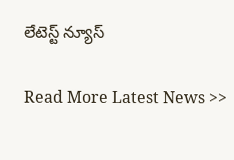లేటెస్ట్ న్యూస్‌

Read More Latest News >>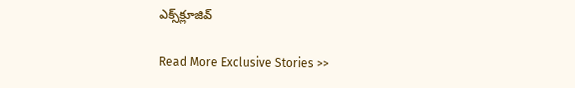ఎక్స్‌క్లూజివ్‌

Read More Exclusive Stories >>